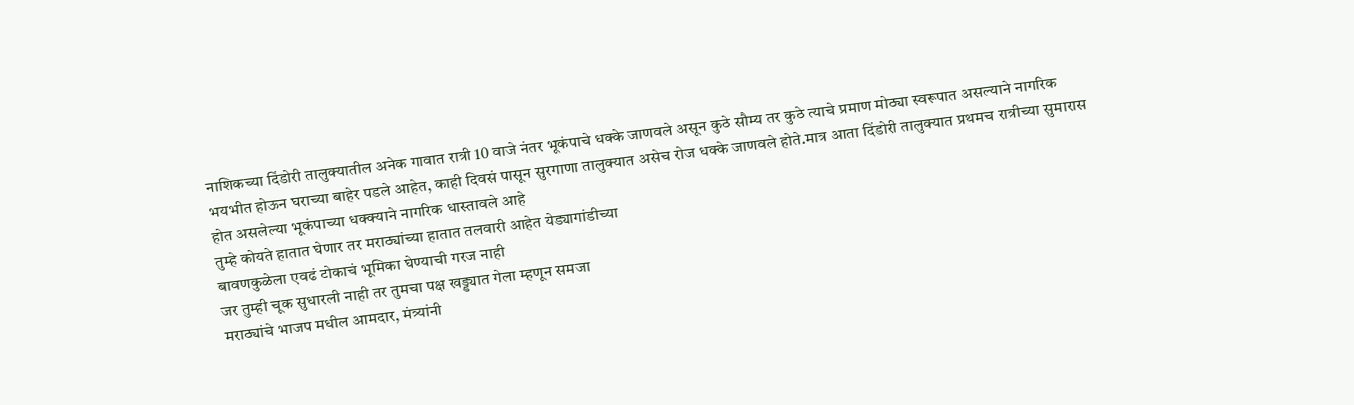नाशिकच्या दिंडोरी तालुक्यातील अनेक गावात रात्री 10 वाजे नंतर भूकंपाचे धक्के जाणवले असून कुठे सौम्य तर कुठे त्याचे प्रमाण मोठ्या स्वरूपात असल्याने नागरिक भयभीत होऊन घराच्या बाहेर पडले आहेत, काही दिवसं पासून सुरगाणा तालुक्यात असेच रोज धक्के जाणवले होते.मात्र आता दिंडोरी तालुक्यात प्रथमच रात्रीच्या सुमारास होत असलेल्या भूकंपाच्या धक्क्याने नागरिक धास्तावले आहे
तुम्हे कोयते हातात घेणार तर मराठ्यांच्या हातात तलवारी आहेत येड्यागांडीच्या
बावणकुळेला एवढं टोकाचं भूमिका घेण्याची गरज नाही
जर तुम्ही चूक सुधारली नाही तर तुमचा पक्ष खड्ड्यात गेला म्हणून समजा
मराठ्यांचे भाजप मधील आमदार, मंत्र्यांनी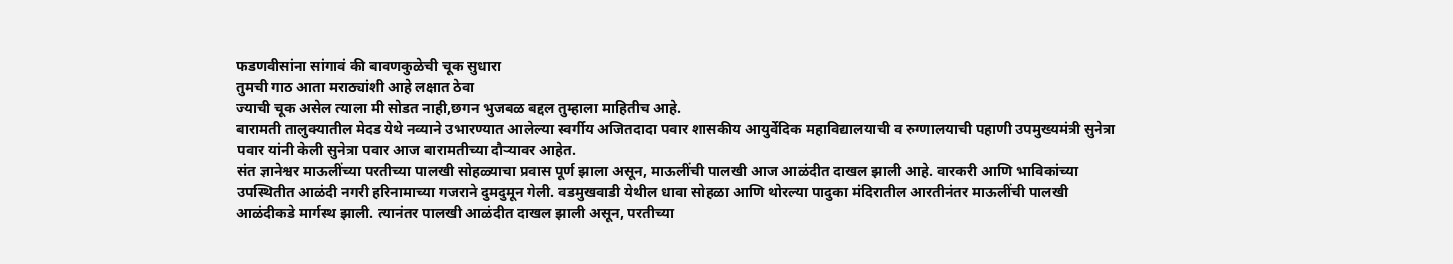फडणवीसांना सांगावं की बावणकुळेची चूक सुधारा
तुमची गाठ आता मराठ्यांशी आहे लक्षात ठेवा
ज्याची चूक असेल त्याला मी सोडत नाही,छगन भुजबळ बद्दल तुम्हाला माहितीच आहे.
बारामती तालुक्यातील मेदड येथे नव्याने उभारण्यात आलेल्या स्वर्गीय अजितदादा पवार शासकीय आयुर्वेदिक महाविद्यालयाची व रुग्णालयाची पहाणी उपमुख्यमंत्री सुनेत्रा पवार यांनी केली सुनेत्रा पवार आज बारामतीच्या दौऱ्यावर आहेत.
संत ज्ञानेश्वर माऊलींच्या परतीच्या पालखी सोहळ्याचा प्रवास पूर्ण झाला असून, माऊलींची पालखी आज आळंदीत दाखल झाली आहे. वारकरी आणि भाविकांच्या उपस्थितीत आळंदी नगरी हरिनामाच्या गजराने दुमदुमून गेली. वडमुखवाडी येथील धावा सोहळा आणि थोरल्या पादुका मंदिरातील आरतीनंतर माऊलींची पालखी आळंदीकडे मार्गस्थ झाली. त्यानंतर पालखी आळंदीत दाखल झाली असून, परतीच्या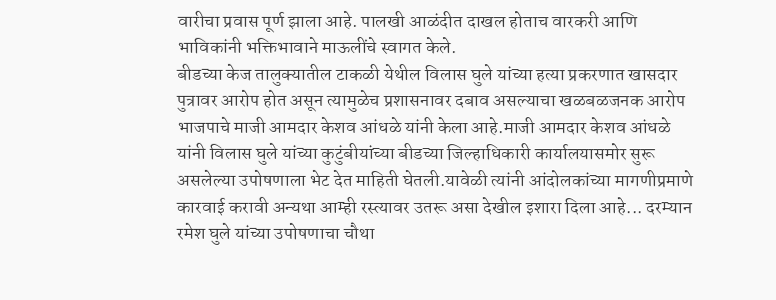वारीचा प्रवास पूर्ण झाला आहे. पालखी आळंदीत दाखल होताच वारकरी आणि भाविकांनी भक्तिभावाने माऊलींचे स्वागत केले.
बीडच्या केज तालुक्यातील टाकळी येथील विलास घुले यांच्या हत्या प्रकरणात खासदार पुत्रावर आरोप होत असून त्यामुळेच प्रशासनावर दबाव असल्याचा खळबळजनक आरोप भाजपाचे माजी आमदार केशव आंधळे यांनी केला आहे.माजी आमदार केशव आंधळे यांनी विलास घुले यांच्या कुटुंबीयांच्या बीडच्या जिल्हाधिकारी कार्यालयासमोर सुरू असलेल्या उपोषणाला भेट देत माहिती घेतली.यावेळी त्यांनी आंदोलकांच्या मागणीप्रमाणे कारवाई करावी अन्यथा आम्ही रस्त्यावर उतरू असा देखील इशारा दिला आहे... दरम्यान रमेश घुले यांच्या उपोषणाचा चौथा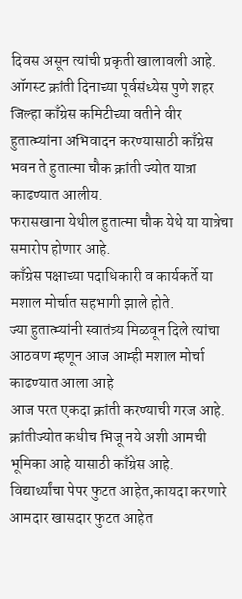दिवस असून त्यांची प्रकृती खालावली आहे.
ऑगस्ट क्रांती दिनाच्या पूर्वसंध्येस पुणे शहर जिल्हा काँग्रेस कमिटीच्या वतीने वीर हुतात्म्यांना अभिवादन करण्यासाठी काँग्रेस भवन ते हुतात्मा चौक क्रांती ज्योत यात्रा काढण्यात आलीय.
फरासखाना येथील हुतात्मा चौक येथे या यात्रेचा समारोप होणार आहे.
काँग्रेस पक्षाच्या पदाधिकारी व कार्यकर्ते या मशाल मोर्चात सहभागी झाले होते.
ज्या हुतात्म्यांनी स्वातंत्र्य मिळवून दिले त्यांचा आठवण म्हणून आज आम्ही मशाल मोर्चा काढण्यात आला आहे
आज परत एकदा क्रांती करण्याची गरज आहे. क्रांतीज्योत कधीच भिजू नये अशी आमची भूमिका आहे यासाठी काँग्रेस आहे.
विद्यार्थ्यांचा पेपर फुटत आहेत,कायदा करणारे आमदार खासदार फुटत आहेत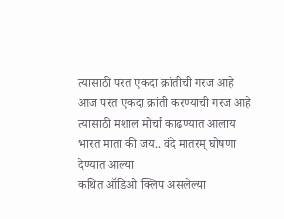त्यासाठी परत एकदा क्रांतीची गरज आहे
आज परत एकदा क्रांती करण्याची गरज आहे त्यासाठी मशाल मोर्चा काढण्यात आलाय
भारत माता की जय.. वंदे मातरम् घोषणा देण्यात आल्या
कथित ऑडिओ क्लिप असलेल्या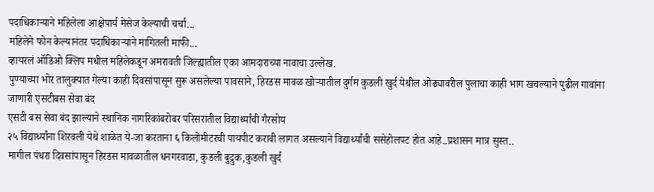पदाधिकाऱ्याने महिलेला आक्षेपार्य मेसेज केल्याची चर्चा...
महिलेने फोन केल्यानंतर पदाधिकाऱ्याने मागितली माफी...
व्हायरलं ऑडिओ क्लिप मधील महिलेकडून अमरावती जिल्ह्यातील एका आमदाराच्या नावाचा उल्लेख.
पुण्याच्या भोर तालुक्यात गेल्या काही दिवसांपासून सुरू असलेल्या पावसाने, हिरडस मावळ खोऱ्यातील दुर्गम कुडली खुर्द येथील ओढ्यावरील पुलाचा काही भाग खचल्याने पुढील गावांना जाणारी एसटीबस सेवा बंद
एसटी बस सेवा बंद झाल्याने स्थानिक नागरिकांबरोबर परिसरातील विद्यार्थ्यांची गैरसोय
२५ विद्यार्थ्यांना शिरवली येथे शाळेत ये-जा करताना ६ किलोमीटरची पायपीट करावी लागत असल्याने विद्यार्थ्यांची ससेहोलपट होत आहे..प्रशासन मात्र सुस्त..
मागील पंधरा दिवसांपासून हिरडस मावळातील धनगरवाडा, कुडली बुद्रुक,कुडली खुर्द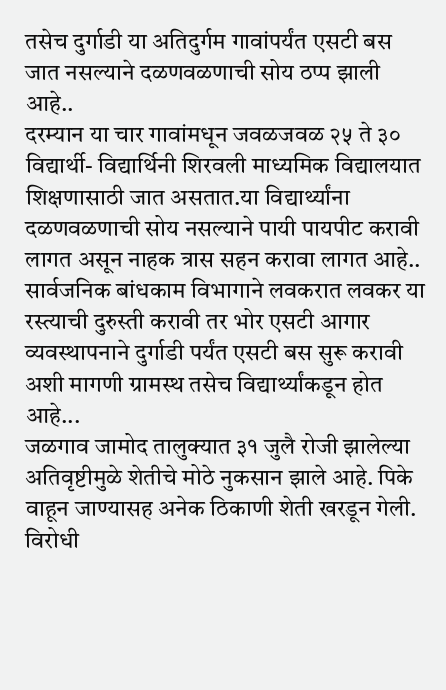तसेच दुर्गाडी या अतिदुर्गम गावांपर्यंत एसटी बस जात नसल्याने दळणवळणाची सोय ठप्प झाली आहे..
दरम्यान या चार गावांमधून जवळजवळ २५ ते ३० विद्यार्थी- विद्यार्थिनी शिरवली माध्यमिक विद्यालयात शिक्षणासाठी जात असतात.या विद्यार्थ्यांना दळणवळणाची सोय नसल्याने पायी पायपीट करावी लागत असून नाहक त्रास सहन करावा लागत आहे..
सार्वजनिक बांधकाम विभागाने लवकरात लवकर या रस्त्याची दुरुस्ती करावी तर भोर एसटी आगार व्यवस्थापनाने दुर्गाडी पर्यंत एसटी बस सुरू करावी अशी मागणी ग्रामस्थ तसेच विद्यार्थ्यांकडून होत आहे...
जळगाव जामोद तालुक्यात ३१ जुलै रोजी झालेल्या अतिवृष्टीमुळे शेतीचे मोठे नुकसान झाले आहे. पिके वाहून जाण्यासह अनेक ठिकाणी शेती खरडून गेली. विरोधी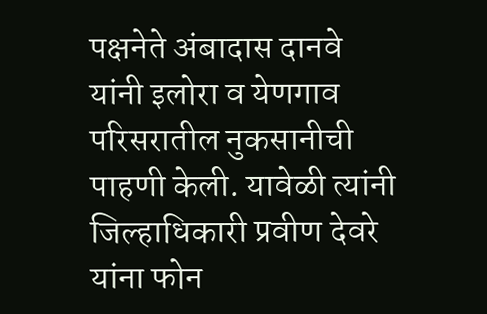पक्षनेते अंबादास दानवे यांनी इलोरा व येणगाव परिसरातील नुकसानीची पाहणी केली. यावेळी त्यांनी जिल्हाधिकारी प्रवीण देवरे यांना फोन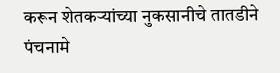करून शेतकऱ्यांच्या नुकसानीचे तातडीने पंचनामे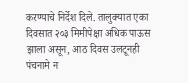करण्याचे निर्देश दिले. तालुक्यात एका दिवसात २०३ मिमीपेक्षा अधिक पाऊस झाला असून, आठ दिवस उलटूनही पंचनामे न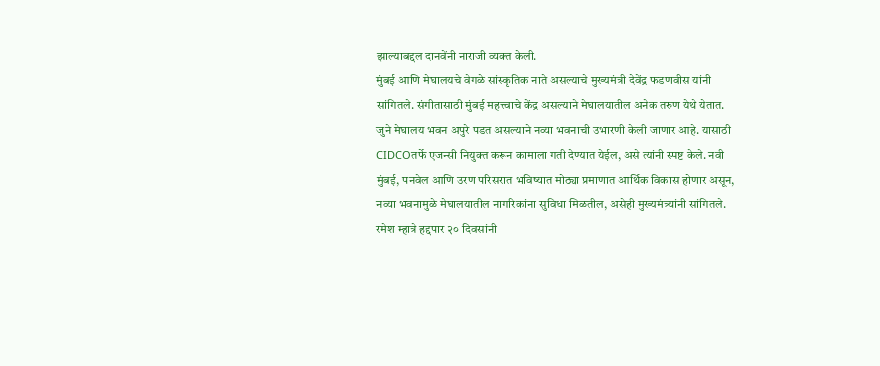झाल्याबद्दल दानवेंनी नाराजी व्यक्त केली.
मुंबई आणि मेघालयचे वेगळे सांस्कृतिक नाते असल्याचे मुख्यमंत्री देवेंद्र फडणवीस यांनी सांगितले. संगीतासाठी मुंबई महत्त्वाचे केंद्र असल्याने मेघालयातील अनेक तरुण येथे येतात. जुने मेघालय भवन अपुरे पडत असल्याने नव्या भवनाची उभारणी केली जाणार आहे. यासाठी CIDCOतर्फे एजन्सी नियुक्त करून कामाला गती देण्यात येईल, असे त्यांनी स्पष्ट केले. नवी मुंबई, पनवेल आणि उरण परिसरात भविष्यात मोठ्या प्रमाणात आर्थिक विकास होणार असून, नव्या भवनामुळे मेघालयातील नागरिकांना सुविधा मिळतील, असेही मुख्यमंत्र्यांनी सांगितले.
रमेश म्हात्रे हद्दपार २० दिवसांनी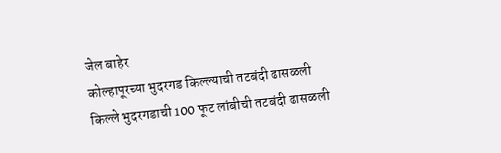जेल बाहेर
कोल्हापूरच्या भुदरगड किल्ल्याची तटबंदी ढासळली
किल्ले भुदरगडाची 100 फूट लांबीची तटबंदी ढासळली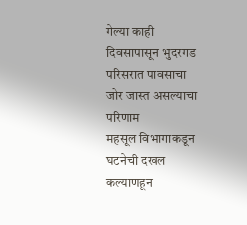गेल्या काही दिवसापासून भुदरगड परिसरात पावसाचा जोर जास्त असल्याचा परिणाम
महसूल विभागाकडून घटनेची दखल
कल्याणहून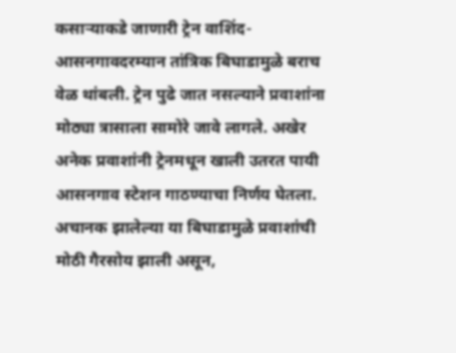कसाऱ्याकडे जाणारी ट्रेन वाशिंद-आसनगावदरम्यान तांत्रिक बिघाडामुळे बराच वेळ थांबली. ट्रेन पुढे जात नसल्याने प्रवाशांना मोठ्या त्रासाला सामोरे जावे लागले. अखेर अनेक प्रवाशांनी ट्रेनमधून खाली उतरत पायी आसनगाव स्टेशन गाठण्याचा निर्णय घेतला. अचानक झालेल्या या बिघाडामुळे प्रवाशांची मोठी गैरसोय झाली असून,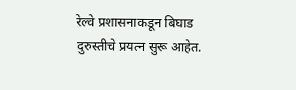रेल्वे प्रशासनाकडून बिघाड दुरुस्तीचे प्रयत्न सुरू आहेत.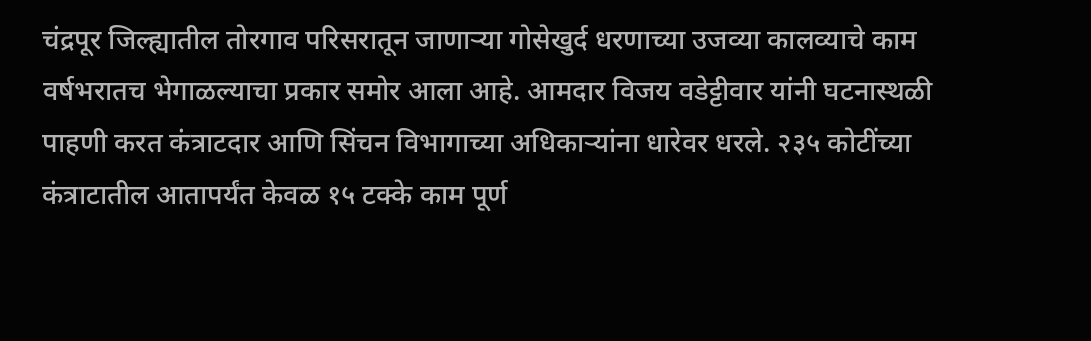चंद्रपूर जिल्ह्यातील तोरगाव परिसरातून जाणाऱ्या गोसेखुर्द धरणाच्या उजव्या कालव्याचे काम वर्षभरातच भेगाळल्याचा प्रकार समोर आला आहे. आमदार विजय वडेट्टीवार यांनी घटनास्थळी पाहणी करत कंत्राटदार आणि सिंचन विभागाच्या अधिकाऱ्यांना धारेवर धरले. २३५ कोटींच्या कंत्राटातील आतापर्यंत केवळ १५ टक्के काम पूर्ण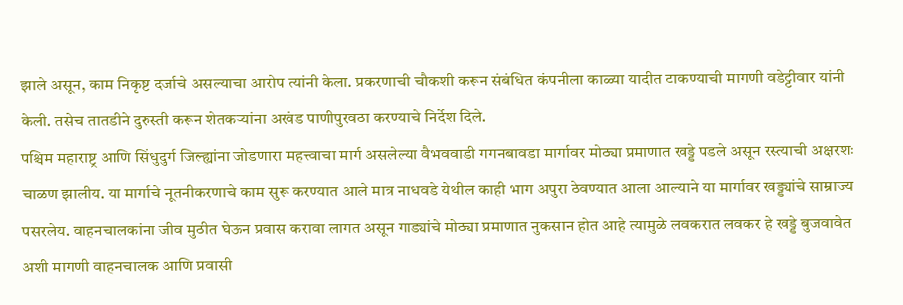झाले असून, काम निकृष्ट दर्जाचे असल्याचा आरोप त्यांनी केला. प्रकरणाची चौकशी करून संबंधित कंपनीला काळ्या यादीत टाकण्याची मागणी वडेट्टीवार यांनी केली. तसेच तातडीने दुरुस्ती करून शेतकऱ्यांना अखंड पाणीपुरवठा करण्याचे निर्देश दिले.
पश्चिम महाराष्ट्र आणि सिंधुदुर्ग जिल्ह्यांना जोडणारा महत्त्वाचा मार्ग असलेल्या वैभववाडी गगनबावडा मार्गावर मोठ्या प्रमाणात खड्डे पडले असून रस्त्याची अक्षरशः चाळण झालीय. या मार्गाचे नूतनीकरणाचे काम सुरू करण्यात आले मात्र नाधवडे येथील काही भाग अपुरा ठेवण्यात आला आल्याने या मार्गावर खड्ड्यांचे साम्राज्य पसरलेय. वाहनचालकांना जीव मुठीत घेऊन प्रवास करावा लागत असून गाड्यांचे मोठ्या प्रमाणात नुकसान होत आहे त्यामुळे लवकरात लवकर हे खड्डे बुजवावेत अशी मागणी वाहनचालक आणि प्रवासी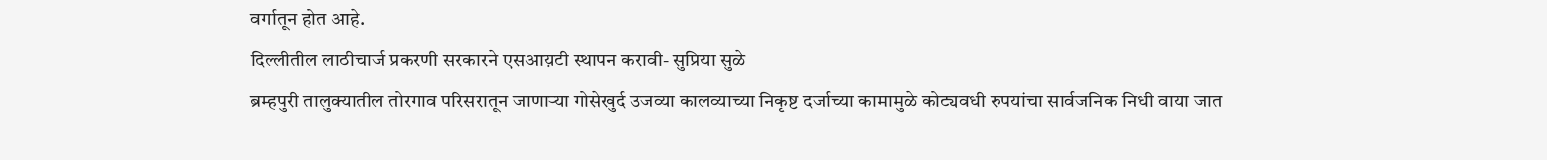वर्गातून होत आहे.
दिल्लीतील लाठीचार्ज प्रकरणी सरकारने एसआय़टी स्थापन करावी- सुप्रिया सुळे
ब्रम्हपुरी तालुक्यातील तोरगाव परिसरातून जाणाऱ्या गोसेखुर्द उजव्या कालव्याच्या निकृष्ट दर्जाच्या कामामुळे कोट्यवधी रुपयांचा सार्वजनिक निधी वाया जात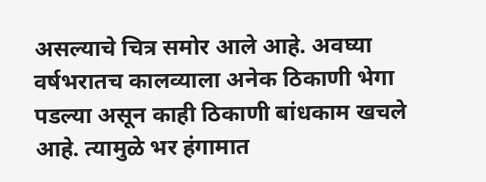असल्याचे चित्र समोर आले आहे. अवघ्या वर्षभरातच कालव्याला अनेक ठिकाणी भेगा पडल्या असून काही ठिकाणी बांधकाम खचले आहे. त्यामुळे भर हंगामात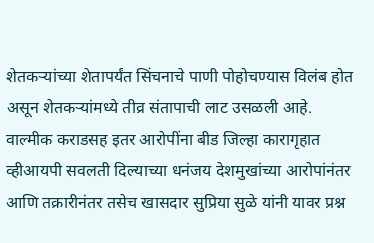शेतकऱ्यांच्या शेतापर्यंत सिंचनाचे पाणी पोहोचण्यास विलंब होत असून शेतकऱ्यांमध्ये तीव्र संतापाची लाट उसळली आहे.
वाल्मीक कराडसह इतर आरोपींना बीड जिल्हा कारागृहात व्हीआयपी सवलती दिल्याच्या धनंजय देशमुखांच्या आरोपांनंतर आणि तक्रारीनंतर तसेच खासदार सुप्रिया सुळे यांनी यावर प्रश्न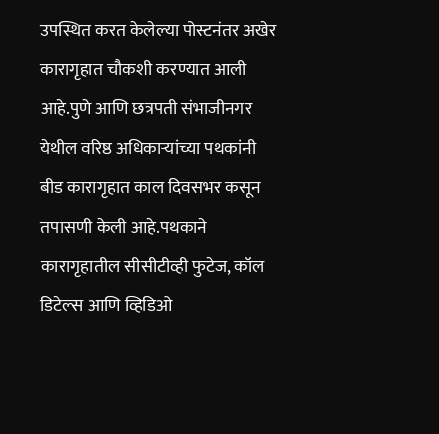उपस्थित करत केलेल्या पोस्टनंतर अखेर कारागृहात चौकशी करण्यात आली आहे.पुणे आणि छत्रपती संभाजीनगर येथील वरिष्ठ अधिकाऱ्यांच्या पथकांनी बीड कारागृहात काल दिवसभर कसून तपासणी केली आहे.पथकाने कारागृहातील सीसीटीव्ही फुटेज, कॉल डिटेल्स आणि व्हिडिओ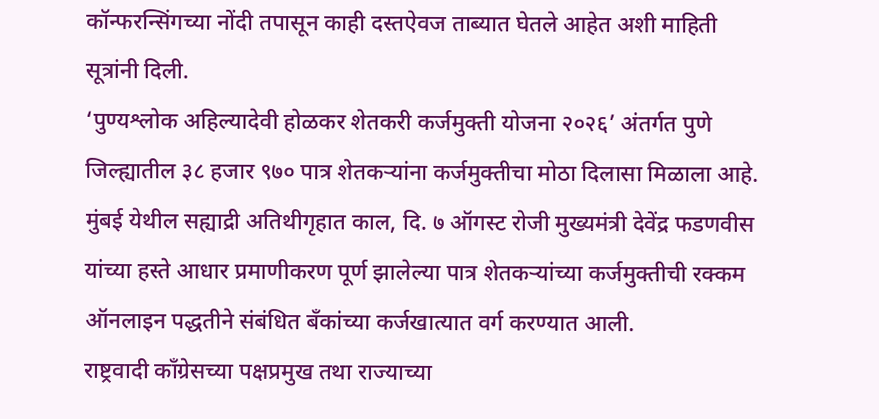कॉन्फरन्सिंगच्या नोंदी तपासून काही दस्तऐवज ताब्यात घेतले आहेत अशी माहिती सूत्रांनी दिली.
‘पुण्यश्लोक अहिल्यादेवी होळकर शेतकरी कर्जमुक्ती योजना २०२६’ अंतर्गत पुणे जिल्ह्यातील ३८ हजार ९७० पात्र शेतकऱ्यांना कर्जमुक्तीचा मोठा दिलासा मिळाला आहे. मुंबई येथील सह्याद्री अतिथीगृहात काल, दि. ७ ऑगस्ट रोजी मुख्यमंत्री देवेंद्र फडणवीस यांच्या हस्ते आधार प्रमाणीकरण पूर्ण झालेल्या पात्र शेतकऱ्यांच्या कर्जमुक्तीची रक्कम ऑनलाइन पद्धतीने संबंधित बँकांच्या कर्जखात्यात वर्ग करण्यात आली.
राष्ट्रवादी काँग्रेसच्या पक्षप्रमुख तथा राज्याच्या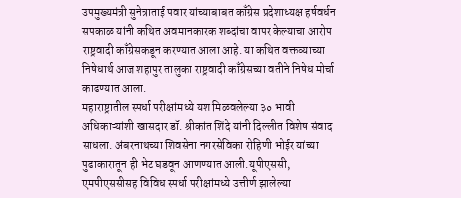उपमुख्यमंत्री सुनेत्राताई पवार यांच्याबाबत काँग्रेस प्रदेशाध्यक्ष हर्षवर्धन सपकाळ यांनी कथित अवमानकारक शब्दांचा वापर केल्याचा आरोप राष्ट्रवादी काँग्रेसकडून करण्यात आला आहे. या कथित वक्तव्याच्या निषेधार्थ आज शहापुर तालुका राष्ट्रवादी काँग्रेसच्या वतीने निषेध मोर्चा काढण्यात आला.
महाराष्ट्रातील स्पर्धा परीक्षांमध्ये यश मिळवलेल्या ३० भावी अधिकाऱ्यांशी खासदार डॉ. श्रीकांत शिंदे यांनी दिल्लीत विशेष संवाद साधला. अंबरनाथच्या शिवसेना नगरसेविका रोहिणी भोईर यांच्या पुढाकारातून ही भेट घडवून आणण्यात आली.यूपीएससी, एमपीएससीसह विविध स्पर्धा परीक्षांमध्ये उत्तीर्ण झालेल्या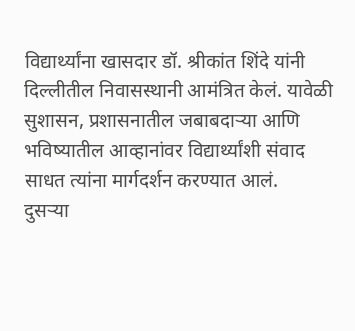विद्यार्थ्यांना खासदार डॉ. श्रीकांत शिंदे यांनी दिल्लीतील निवासस्थानी आमंत्रित केलं. यावेळी सुशासन, प्रशासनातील जबाबदाऱ्या आणि भविष्यातील आव्हानांवर विद्यार्थ्यांशी संवाद साधत त्यांना मार्गदर्शन करण्यात आलं.
दुसऱ्या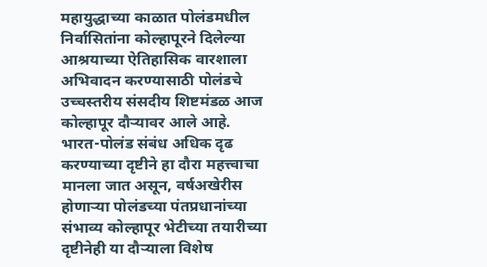महायुद्धाच्या काळात पोलंडमधील निर्वासितांना कोल्हापूरने दिलेल्या आश्रयाच्या ऐतिहासिक वारशाला अभिवादन करण्यासाठी पोलंडचे उच्चस्तरीय संसदीय शिष्टमंडळ आज कोल्हापूर दौऱ्यावर आले आहे. भारत-पोलंड संबंध अधिक दृढ करण्याच्या दृष्टीने हा दौरा महत्त्वाचा मानला जात असून, वर्षअखेरीस होणाऱ्या पोलंडच्या पंतप्रधानांच्या संभाव्य कोल्हापूर भेटीच्या तयारीच्या दृष्टीनेही या दौऱ्याला विशेष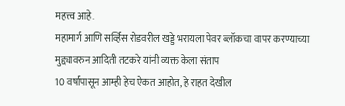महत्त्व आहे.
महामार्ग आणि सर्व्हिस रोडवरील खड्डे भरायला पेवर ब्लॉकचा वापर करण्याच्या मुद्द्यावरुन आदिती तटकरे यांनी व्यक्त केला संताप
10 वर्षांपासून आम्ही हेच ऐकत आहोत, हे राहत देखील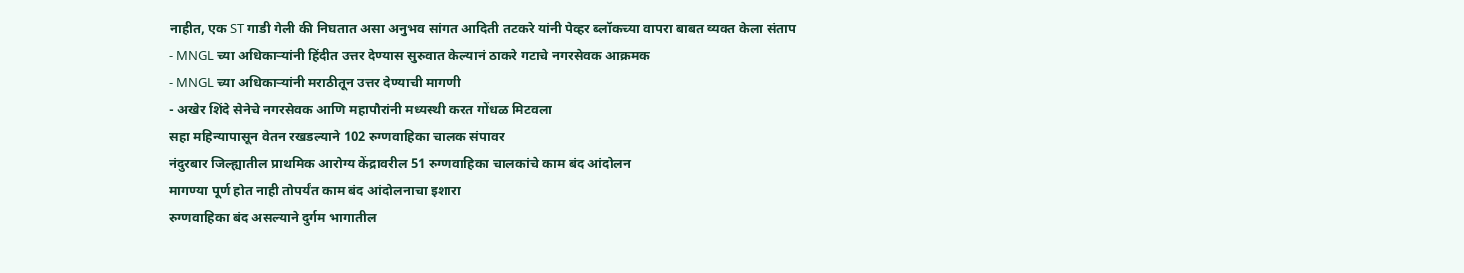नाहीत, एक ST गाडी गेली की निघतात असा अनुभव सांगत आदिती तटकरे यांनी पेव्हर ब्लॉकच्या वापरा बाबत व्यक्त केला संताप
- MNGL च्या अधिकाऱ्यांनी हिंदीत उत्तर देण्यास सुरुवात केल्यानं ठाकरे गटाचे नगरसेवक आक्रमक
- MNGL च्या अधिकाऱ्यांनी मराठीतून उत्तर देण्याची मागणी
- अखेर शिंदे सेनेचे नगरसेवक आणि महापौरांनी मध्यस्थी करत गोंधळ मिटवला
सहा महिन्यापासून वेतन रखडल्याने 102 रुग्णवाहिका चालक संपावर
नंदुरबार जिल्ह्यातील प्राथमिक आरोग्य केंद्रावरील 51 रुग्णवाहिका चालकांचे काम बंद आंदोलन
मागण्या पूर्ण होत नाही तोपर्यंत काम बंद आंदोलनाचा इशारा
रुग्णवाहिका बंद असल्याने दुर्गम भागातील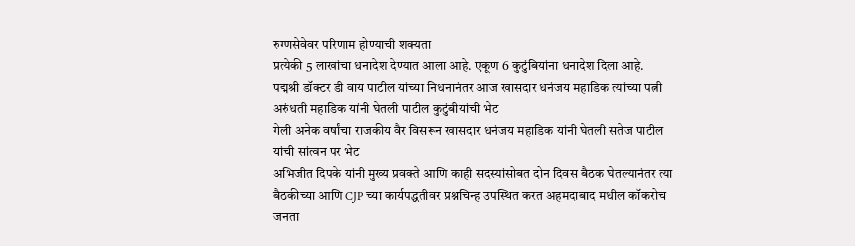रुग्णसेवेवर परिणाम होण्याची शक्यता
प्रत्येकी 5 लाखांचा धनादेश देण्यात आला आहे. एकूण 6 कुटुंबियांना धनादेश दिला आहे.
पद्मश्री डॉक्टर डी वाय पाटील यांच्या निधनानंतर आज खासदार धनंजय महाडिक त्यांच्या पत्नी अरुंधती महाडिक यांनी घेतली पाटील कुटुंबीयांची भेट
गेली अनेक वर्षांचा राजकीय वैर विसरून खासदार धनंजय महाडिक यांनी घेतली सतेज पाटील यांची सांत्वन पर भेट
अभिजीत दिपके यांनी मुख्य प्रवक्ते आणि काही सदस्यांसोबत दोन दिवस बैठक घेतल्यानंतर त्या बैठकीच्या आणि CJP च्या कार्यपद्धतीवर प्रश्नचिन्ह उपस्थित करत अहमदाबाद मधील कॉकरोच जनता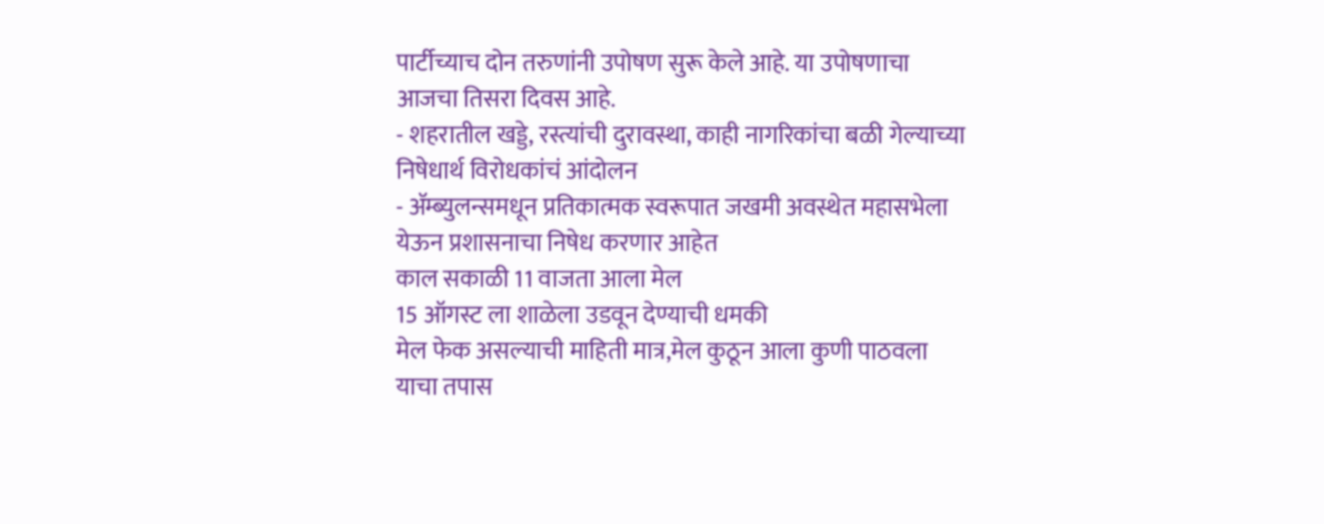पार्टीच्याच दोन तरुणांनी उपोषण सुरू केले आहे. या उपोषणाचा आजचा तिसरा दिवस आहे.
- शहरातील खड्डे, रस्त्यांची दुरावस्था, काही नागरिकांचा बळी गेल्याच्या निषेधार्थ विरोधकांचं आंदोलन
- ॲम्ब्युलन्समधून प्रतिकात्मक स्वरूपात जखमी अवस्थेत महासभेला येऊन प्रशासनाचा निषेध करणार आहेत
काल सकाळी 11 वाजता आला मेल
15 ऑगस्ट ला शाळेला उडवून देण्याची धमकी
मेल फेक असल्याची माहिती मात्र,मेल कुठून आला कुणी पाठवला याचा तपास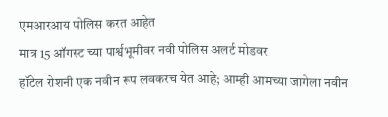एमआरआय पोलिस करत आहेत
मात्र 15 ऑगस्ट च्या पार्श्वभूमीवर नवी पोलिस अलर्ट मोडवर
हॉटेल रोशनी एक नवीन रूप लवकरच येत आहे; आम्ही आमच्या जागेला नवीन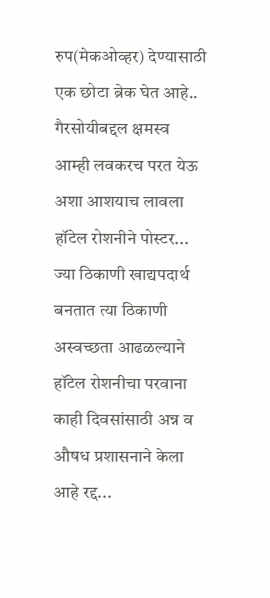रुप(मेकओव्हर) देण्यासाठी एक छोटा ब्रेक घेत आहे..
गैरसोयीबद्दल क्षमस्व आम्ही लवकरच परत येऊ अशा आशयाच लावला हॉटेल रोशनीने पोस्टर...
ज्या ठिकाणी खाद्यपदार्थ बनतात त्या ठिकाणी अस्वच्छता आढळल्याने हॉटेल रोशनीचा परवाना काही दिवसांसाठी अन्न व औषध प्रशासनाने केला आहे रद्द...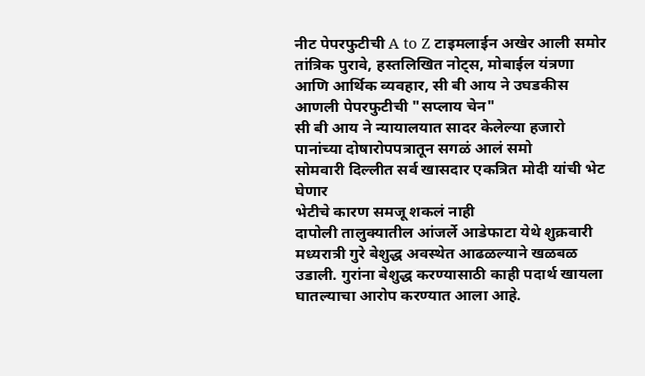नीट पेपरफुटीची A to Z टाइमलाईन अखेर आली समोर
तांत्रिक पुरावे, हस्तलिखित नोट्स, मोबाईल यंत्रणा आणि आर्थिक व्यवहार, सी बी आय ने उघडकीस आणली पेपरफुटीची "सप्लाय चेन"
सी बी आय ने न्यायालयात सादर केलेल्या हजारो पानांच्या दोषारोपपत्रातून सगळं आलं समो
सोमवारी दिल्लीत सर्व खासदार एकत्रित मोदी यांची भेट घेणार
भेटीचे कारण समजू शकलं नाही
दापोली तालुक्यातील आंजर्ले आडेफाटा येथे शुक्रवारी मध्यरात्री गुरे बेशुद्ध अवस्थेत आढळल्याने खळबळ उडाली. गुरांना बेशुद्ध करण्यासाठी काही पदार्थ खायला घातल्याचा आरोप करण्यात आला आहे.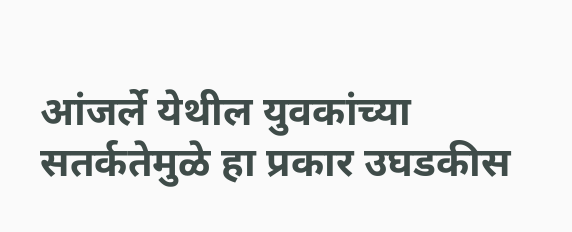आंजर्ले येथील युवकांच्या सतर्कतेमुळे हा प्रकार उघडकीस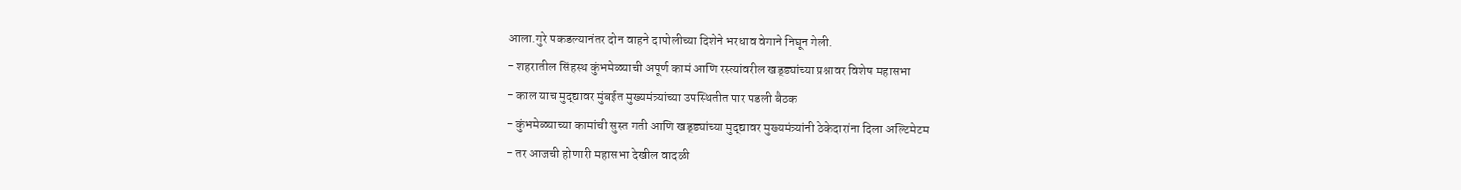आला.गुरे पकडल्यानंतर दोन वाहने दापोलीच्या दिशेने भरधाव वेगाने निघून गेली.
- शहरातील सिंहस्थ कुंभमेळ्याची अपूर्ण कामं आणि रस्त्यांवरील खड्ड्यांच्या प्रश्नावर विशेष महासभा
- काल याच मुद्द्यावर मुंबईत मुख्यमंत्र्यांच्या उपस्थितीत पार पडली बैठक
- कुंभमेळ्याच्या कामांची सुस्त गती आणि खड्ड्यांच्या मुद्द्यावर मुख्यमंत्र्यांनी ठेकेदारांना दिला अल्टिमेटम
- तर आजची होणारी महासभा देखील वादळी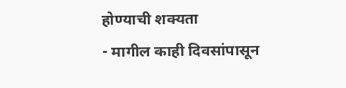होण्याची शक्यता
- मागील काही दिवसांपासून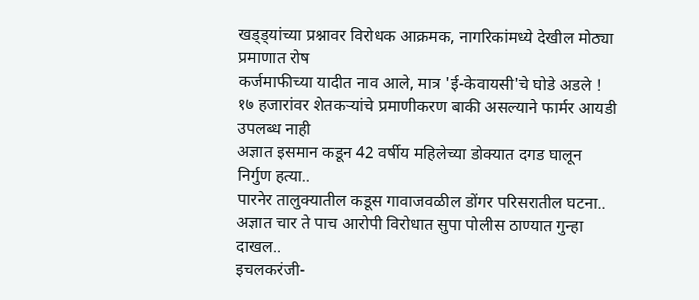खड्ड्यांच्या प्रश्नावर विरोधक आक्रमक, नागरिकांमध्ये देखील मोठ्या प्रमाणात रोष
कर्जमाफीच्या यादीत नाव आले, मात्र 'ई-केवायसी'चे घोडे अडले !
१७ हजारांवर शेतकऱ्यांचे प्रमाणीकरण बाकी असल्याने फार्मर आयडी उपलब्ध नाही
अज्ञात इसमान कडून 42 वर्षीय महिलेच्या डोक्यात दगड घालून निर्गुण हत्या..
पारनेर तालुक्यातील कडूस गावाजवळील डोंगर परिसरातील घटना..
अज्ञात चार ते पाच आरोपी विरोधात सुपा पोलीस ठाण्यात गुन्हा दाखल..
इचलकरंजी-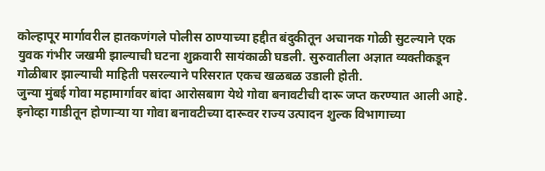कोल्हापूर मार्गावरील हातकणंगले पोलीस ठाण्याच्या हद्दीत बंदुकीतून अचानक गोळी सुटल्याने एक युवक गंभीर जखमी झाल्याची घटना शुक्रवारी सायंकाळी घडली. सुरुवातीला अज्ञात व्यक्तीकडून गोळीबार झाल्याची माहिती पसरल्याने परिसरात एकच खळबळ उडाली होती.
जुन्या मुंबई गोवा महामार्गावर बांदा आरोसबाग येथे गोवा बनावटीची दारू जप्त करण्यात आली आहे.
इनोव्हा गाडीतून होणाऱ्या या गोवा बनावटीच्या दारूवर राज्य उत्पादन शुल्क विभागाच्या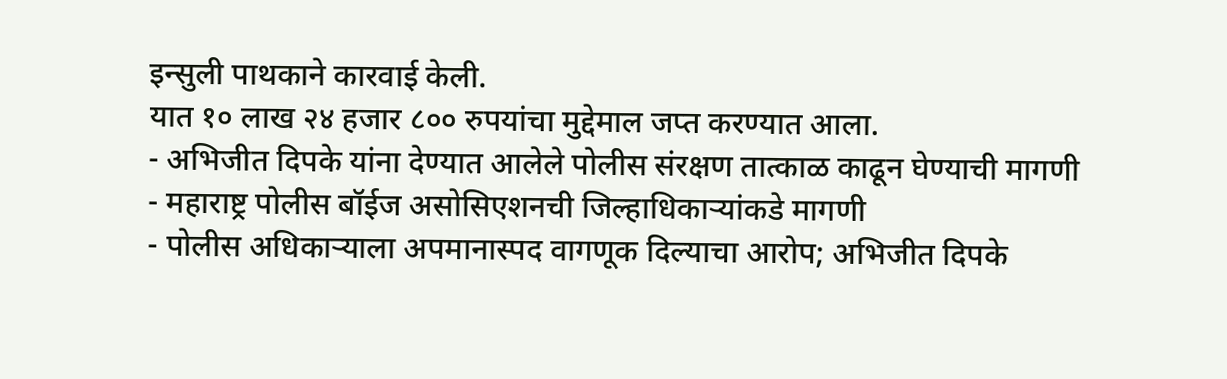इन्सुली पाथकाने कारवाई केली.
यात १० लाख २४ हजार ८०० रुपयांचा मुद्देमाल जप्त करण्यात आला.
- अभिजीत दिपके यांना देण्यात आलेले पोलीस संरक्षण तात्काळ काढून घेण्याची मागणी
- महाराष्ट्र पोलीस बॉईज असोसिएशनची जिल्हाधिकाऱ्यांकडे मागणी
- पोलीस अधिकाऱ्याला अपमानास्पद वागणूक दिल्याचा आरोप; अभिजीत दिपके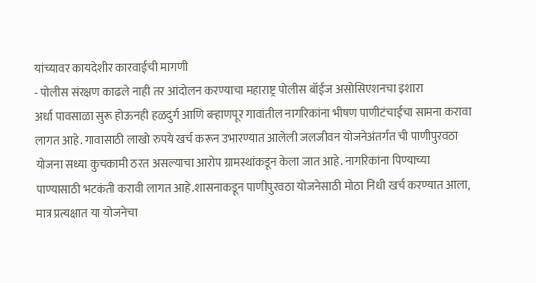यांच्यावर कायदेशीर कारवाईची मागणी
- पोलीस संरक्षण काढले नाही तर आंदोलन करण्याचा महाराष्ट्र पोलीस बॉईज असोसिएशनचा इशारा
अर्धा पावसाळा सुरू होऊनही हळदुर्ग आणि बऱ्हाणपूर गावांतील नागरिकांना भीषण पाणीटंचाईचा सामना करावा लागत आहे. गावासाठी लाखो रुपये खर्च करून उभारण्यात आलेली जलजीवन योजनेअंतर्गत ची पाणीपुरवठा योजना सध्या कुचकामी ठरत असल्याचा आरोप ग्रामस्थांकडून केला जात आहे. नागरिकांना पिण्याच्या पाण्यासाठी भटकंती करावी लागत आहे.शासनाकडून पाणीपुरवठा योजनेसाठी मोठा निधी खर्च करण्यात आला, मात्र प्रत्यक्षात या योजनेचा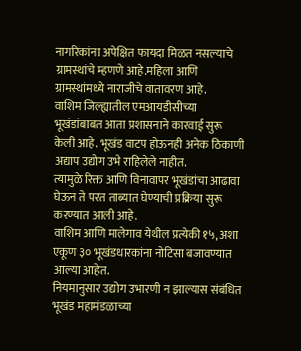नागरिकांना अपेक्षित फायदा मिळत नसल्याचे ग्रामस्थांचे म्हणणे आहे.महिला आणि ग्रामस्थांमध्ये नाराजीचे वातावरण आहे.
वाशिम जिल्ह्यातील एमआयडीसीच्या भूखंडांबाबत आता प्रशासनाने कारवाई सुरू केली आहे. भूखंड वाटप होऊनही अनेक ठिकाणी अद्याप उद्योग उभे राहिलेले नाहीत.
त्यामुळे रिक्त आणि विनावापर भूखंडांचा आढावा घेऊन ते परत ताब्यात घेण्याची प्रक्रिया सुरू करण्यात आली आहे.
वाशिम आणि मालेगाव येथील प्रत्येकी १५, अशा एकूण ३० भूखंडधारकांना नोटिसा बजावण्यात आल्या आहेत.
नियमानुसार उद्योग उभारणी न झाल्यास संबंधित भूखंड महामंडळाच्या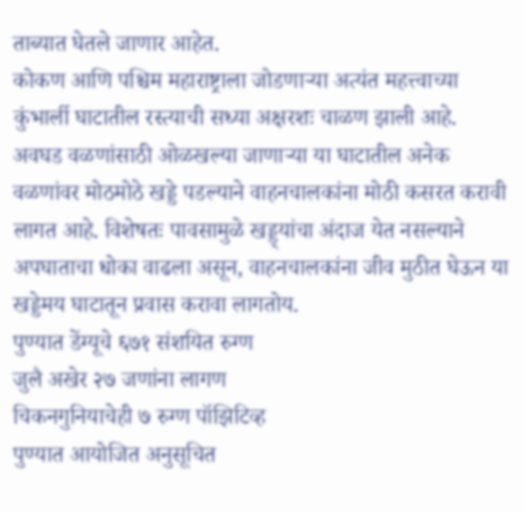ताब्यात घेतले जाणार आहेत.
कोकण आणि पश्चिम महाराष्ट्राला जोडणाऱ्या अत्यंत महत्त्वाच्या कुंभार्ली घाटातील रस्त्याची सध्या अक्षरशः चाळण झाली आहे. अवघड वळणांसाठी ओळखल्या जाणाऱ्या या घाटातील अनेक वळणांवर मोठमोठे खड्डे पडल्याने वाहनचालकांना मोठी कसरत करावी लागत आहे. विशेषतः पावसामुळे खड्ड्यांचा अंदाज येत नसल्याने अपघाताचा धोका वाढला असून, वाहनचालकांना जीव मुठीत घेऊन या खड्डेमय घाटातून प्रवास करावा लागतोय.
पुण्यात डेंग्यूचे ६७१ संशयित रुग्ण
जुलै अखेर २७ जणांना लागण
चिकनगुनियाचेही ७ रुग्ण पॉझिटिव्ह
पुण्यात आयोजित अनुसूचित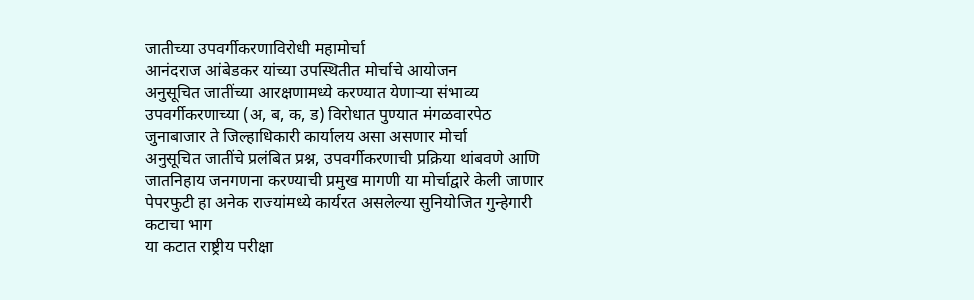जातीच्या उपवर्गीकरणाविरोधी महामोर्चा
आनंदराज आंबेडकर यांच्या उपस्थितीत मोर्चाचे आयोजन
अनुसूचित जातींच्या आरक्षणामध्ये करण्यात येणाऱ्या संभाव्य उपवर्गीकरणाच्या (अ, ब, क, ड) विरोधात पुण्यात मंगळवारपेठ जुनाबाजार ते जिल्हाधिकारी कार्यालय असा असणार मोर्चा
अनुसूचित जातींचे प्रलंबित प्रश्न, उपवर्गीकरणाची प्रक्रिया थांबवणे आणि जातनिहाय जनगणना करण्याची प्रमुख मागणी या मोर्चाद्वारे केली जाणार
पेपरफुटी हा अनेक राज्यांमध्ये कार्यरत असलेल्या सुनियोजित गुन्हेगारी कटाचा भाग
या कटात राष्ट्रीय परीक्षा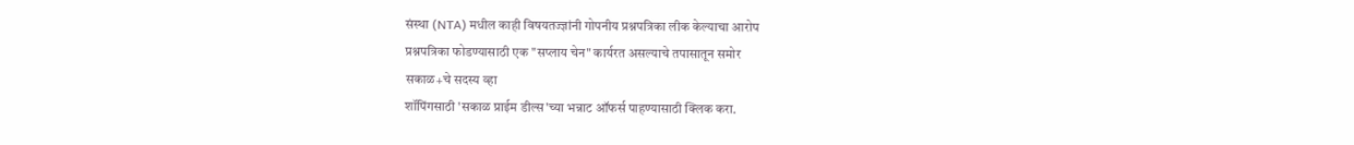संस्था (NTA) मधील काही विषयतज्ज्ञांनी गोपनीय प्रश्नपत्रिका लीक केल्याचा आरोप
प्रश्नपत्रिका फोडण्यासाठी एक "सप्लाय चेन" कार्यरत असल्याचे तपासातून समोर
सकाळ+चे सदस्य व्हा
शॉपिंगसाठी 'सकाळ प्राईम डील्स'च्या भन्नाट ऑफर्स पाहण्यासाठी क्लिक करा.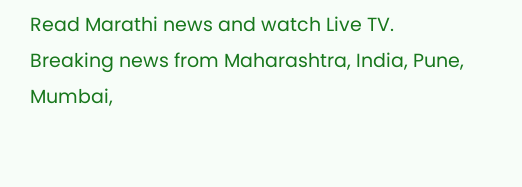Read Marathi news and watch Live TV. Breaking news from Maharashtra, India, Pune, Mumbai,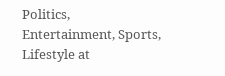Politics, Entertainment, Sports, Lifestyle at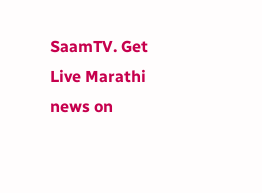SaamTV. Get Live Marathi news on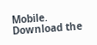Mobile. Download the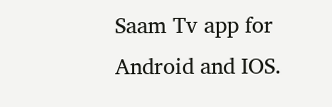Saam Tv app for Android and IOS.